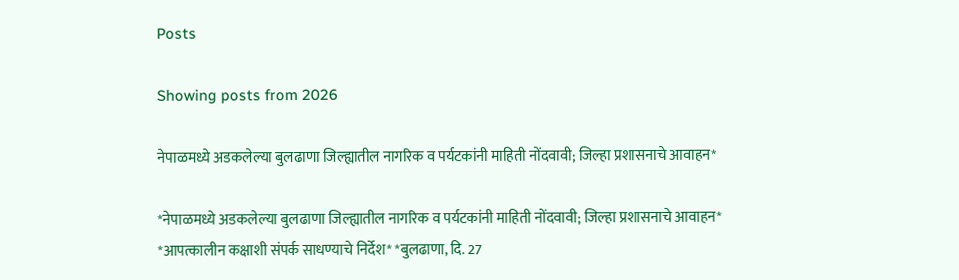Posts

Showing posts from 2026

नेपाळमध्ये अडकलेल्या बुलढाणा जिल्ह्यातील नागरिक व पर्यटकांनी माहिती नोंदवावी; जिल्हा प्रशासनाचे आवाहन*

*नेपाळमध्ये अडकलेल्या बुलढाणा जिल्ह्यातील नागरिक व पर्यटकांनी माहिती नोंदवावी; जिल्हा प्रशासनाचे आवाहन* *आपत्कालीन कक्षाशी संपर्क साधण्याचे निर्देश* *बुलढाणा, दि. 27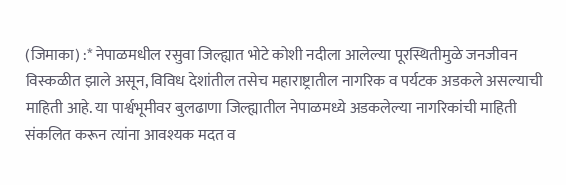(जिमाका) :* नेपाळमधील रसुवा जिल्ह्यात भोटे कोशी नदीला आलेल्या पूरस्थितीमुळे जनजीवन विस्कळीत झाले असून, विविध देशांतील तसेच महाराष्ट्रातील नागरिक व पर्यटक अडकले असल्याची माहिती आहे. या पार्श्वभूमीवर बुलढाणा जिल्ह्यातील नेपाळमध्ये अडकलेल्या नागरिकांची माहिती संकलित करून त्यांना आवश्यक मदत व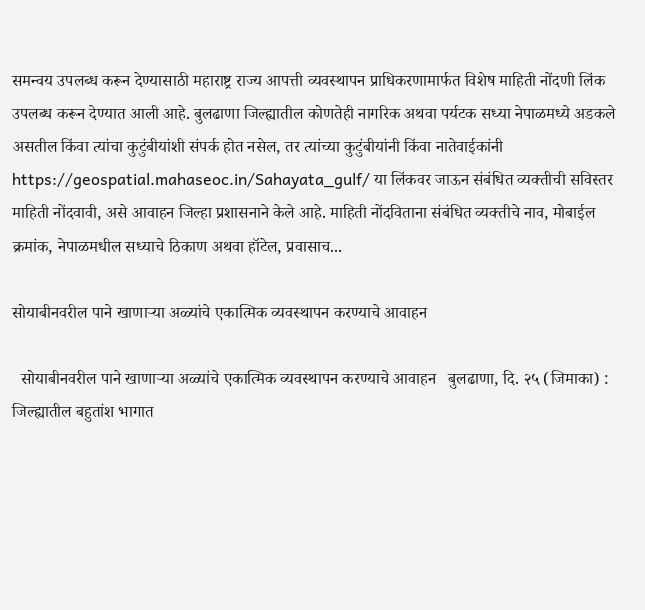समन्वय उपलब्ध करून देण्यासाठी महाराष्ट्र राज्य आपत्ती व्यवस्थापन प्राधिकरणामार्फत विशेष माहिती नोंदणी लिंक उपलब्ध करून देण्यात आली आहे. बुलढाणा जिल्ह्यातील कोणतेही नागरिक अथवा पर्यटक सध्या नेपाळमध्ये अडकले असतील किंवा त्यांचा कुटुंबीयांशी संपर्क होत नसेल, तर त्यांच्या कुटुंबीयांनी किंवा नातेवाईकांनी https://geospatial.mahaseoc.in/Sahayata_gulf/ या लिंकवर जाऊन संबंधित व्यक्तीची सविस्तर माहिती नोंदवावी, असे आवाहन जिल्हा प्रशासनाने केले आहे. माहिती नोंदविताना संबंधित व्यक्तीचे नाव, मोबाईल क्रमांक, नेपाळमधील सध्याचे ठिकाण अथवा हॉटेल, प्रवासाच...

सोयाबीनवरील पाने खाणाऱ्या अळ्यांचे एकात्मिक व्यवस्थापन करण्याचे आवाहन

  सोयाबीनवरील पाने खाणाऱ्या अळ्यांचे एकात्मिक व्यवस्थापन करण्याचे आवाहन   बुलढाणा, दि. २५ (जिमाका) : जिल्ह्यातील बहुतांश भागात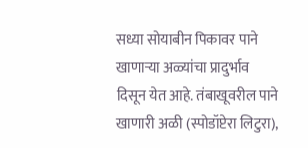सध्या सोयाबीन पिकावर पाने खाणाऱ्या अळ्यांचा प्रादुर्भाव दिसून येत आहे. तंबाखूवरील पाने खाणारी अळी (स्पोडॉप्टेरा लिटुरा),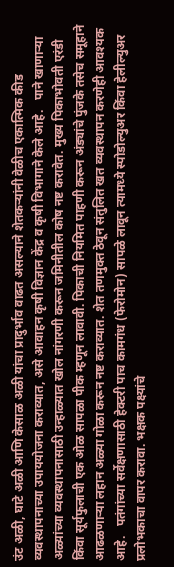उंट अळी, घाटे अळी आणि केसाळ अळी यांचा प्रादुर्भाव वाढत असल्याने शेतकऱ्यांनी वेळीच एकात्मिक कीड व्यवस्थापनाच्या उपाययोजना कराव्यात, असे आवाहन कृषी विज्ञान केंद्र व कृषी विभागाने केले आहे.   पाने खाणाऱ्या अळ्यांच्या व्यवस्थापनासाठी उन्हाळ्यात खोल नांगरणी करून जमिनीतील कोष नष्ट करावेत. मुख्य पिकाभोवती एरंडी किंवा सूर्यफुलाची एक ओळ सापळा पीक म्हणून लावावी. पिकाची नियमित पाहणी करून अंड्यांचे पुंजके तसेच समूहाने आढळणाऱ्या लहान अळ्या गोळा करून नष्ट कराव्यात. शेत तणमुक्त ठेवून संतुलित खत व्यवस्थापन करणेही आवश्यक आहे.   पतंगांच्या सर्वेक्षणासाठी हेक्टरी पाच कामगंध (फेरोमोन) सापळे लावून त्यामध्ये स्पोडोल्युअर किंवा हेलील्युअर प्रलोभकाचा वापर करावा. भक्षक पक्ष्यांचे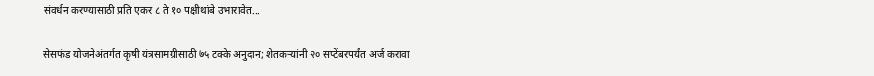संवर्धन करण्यासाठी प्रति एकर ८ ते १० पक्षीथांबे उभारावेत...

सेसफंड योजनेअंतर्गत कृषी यंत्रसामग्रीसाठी ७५ टक्के अनुदान; शेतकऱ्यांनी २० सप्टेंबरपर्यंत अर्ज करावा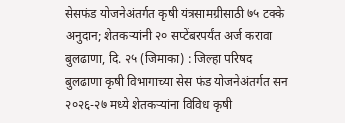सेसफंड योजनेअंतर्गत कृषी यंत्रसामग्रीसाठी ७५ टक्के अनुदान; शेतकऱ्यांनी २० सप्टेंबरपर्यंत अर्ज करावा   बुलढाणा, दि. २५ (जिमाका) : जिल्हा परिषद बुलढाणा कृषी विभागाच्या सेस फंड योजनेअंतर्गत सन २०२६-२७ मध्ये शेतकऱ्यांना विविध कृषी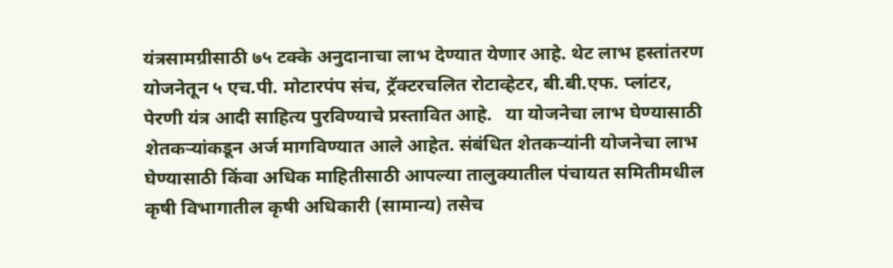यंत्रसामग्रीसाठी ७५ टक्के अनुदानाचा लाभ देण्यात येणार आहे. थेट लाभ हस्तांतरण योजनेतून ५ एच.पी. मोटारपंप संच, ट्रॅक्टरचलित रोटाव्हेटर, बी.बी.एफ. प्लांटर, पेरणी यंत्र आदी साहित्य पुरविण्याचे प्रस्तावित आहे.   या योजनेचा लाभ घेण्यासाठी शेतकऱ्यांकडून अर्ज मागविण्यात आले आहेत. संबंधित शेतकऱ्यांनी योजनेचा लाभ घेण्यासाठी किंवा अधिक माहितीसाठी आपल्या तालुक्यातील पंचायत समितीमधील कृषी विभागातील कृषी अधिकारी (सामान्य) तसेच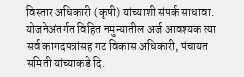विस्तार अधिकारी (कृषी) यांच्याशी संपर्क साधावा.   योजनेअंतर्गत विहित नमुन्यातील अर्ज आवश्यक त्या सर्व कागदपत्रांसह गट विकास अधिकारी, पंचायत समिती यांच्याकडे दि.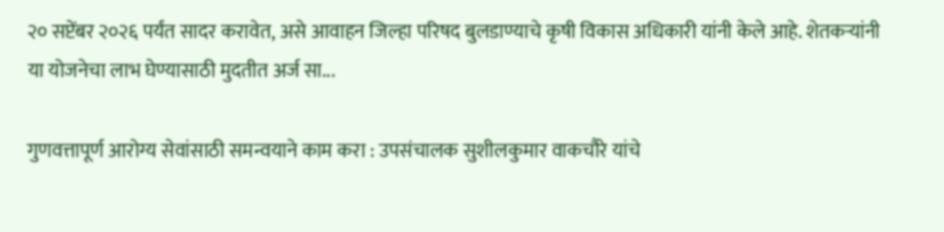२० सप्टेंबर २०२६ पर्यंत सादर करावेत, असे आवाहन जिल्हा परिषद बुलडाण्याचे कृषी विकास अधिकारी यांनी केले आहे. शेतकऱ्यांनी या योजनेचा लाभ घेण्यासाठी मुदतीत अर्ज सा...

गुणवत्तापूर्ण आरोग्य सेवांसाठी समन्वयाने काम करा : उपसंचालक सुशीलकुमार वाकचौरे यांचे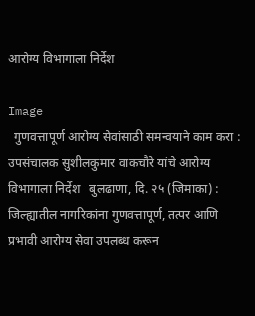आरोग्य विभागाला निर्देश

Image
  गुणवत्तापूर्ण आरोग्य सेवांसाठी समन्वयाने काम करा : उपसंचालक सुशीलकुमार वाकचौरे यांचे आरोग्य विभागाला निर्देश   बुलढाणा, दि. २५ (जिमाका) : जिल्ह्यातील नागरिकांना गुणवत्तापूर्ण, तत्पर आणि प्रभावी आरोग्य सेवा उपलब्ध करून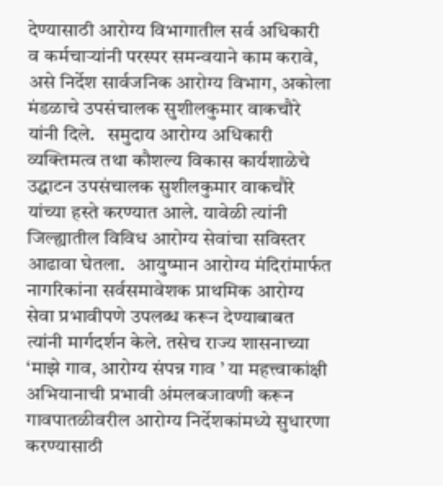देण्यासाठी आरोग्य विभागातील सर्व अधिकारी व कर्मचाऱ्यांनी परस्पर समन्वयाने काम करावे, असे निर्देश सार्वजनिक आरोग्य विभाग, अकोला मंडळाचे उपसंचालक सुशीलकुमार वाकचौरे यांनी दिले.   समुदाय आरोग्य अधिकारी व्यक्तिमत्व तथा कौशल्य विकास कार्यशाळेचे उद्घाटन उपसंचालक सुशीलकुमार वाकचौरे यांच्या हस्ते करण्यात आले. यावेळी त्यांनी जिल्ह्यातील विविध आरोग्य सेवांचा सविस्तर आढावा घेतला.   आयुष्मान आरोग्य मंदिरांमार्फत नागरिकांना सर्वसमावेशक प्राथमिक आरोग्य सेवा प्रभावीपणे उपलब्ध करून देण्याबाबत त्यांनी मार्गदर्शन केले. तसेच राज्य शासनाच्या ‘माझे गाव, आरोग्य संपन्न गाव ’ या महत्त्वाकांक्षी अभियानाची प्रभावी अंमलबजावणी करून गावपातळीवरील आरोग्य निर्देशकांमध्ये सुधारणा करण्यासाठी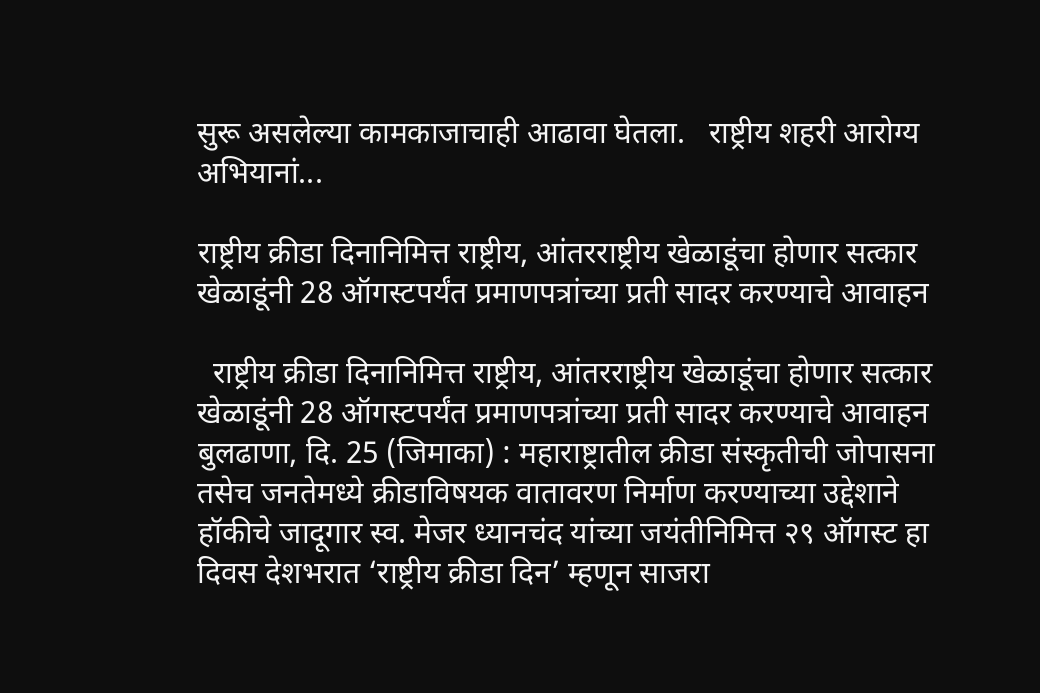सुरू असलेल्या कामकाजाचाही आढावा घेतला.   राष्ट्रीय शहरी आरोग्य अभियानां...

राष्ट्रीय क्रीडा दिनानिमित्त राष्ट्रीय, आंतरराष्ट्रीय खेळाडूंचा होणार सत्कार खेळाडूंनी 28 ऑगस्टपर्यंत प्रमाणपत्रांच्या प्रती सादर करण्याचे आवाहन

  राष्ट्रीय क्रीडा दिनानिमित्त राष्ट्रीय, आंतरराष्ट्रीय खेळाडूंचा होणार सत्कार खेळाडूंनी 28 ऑगस्टपर्यंत प्रमाणपत्रांच्या प्रती सादर करण्याचे आवाहन   बुलढाणा, दि. 25 (जिमाका) : महाराष्ट्रातील क्रीडा संस्कृतीची जोपासना तसेच जनतेमध्ये क्रीडाविषयक वातावरण निर्माण करण्याच्या उद्देशाने हॉकीचे जादूगार स्व. मेजर ध्यानचंद यांच्या जयंतीनिमित्त २९ ऑगस्ट हा दिवस देशभरात ‘राष्ट्रीय क्रीडा दिन’ म्हणून साजरा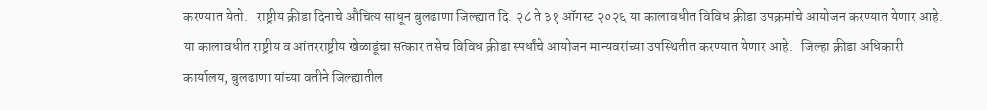करण्यात येतो.   राष्ट्रीय क्रीडा दिनाचे औचित्य साधून बुलढाणा जिल्ह्यात दि. २८ ते ३१ ऑगस्ट २०२६ या कालावधीत विविध क्रीडा उपक्रमांचे आयोजन करण्यात येणार आहे. या कालावधीत राष्ट्रीय व आंतरराष्ट्रीय खेळाडूंचा सत्कार तसेच विविध क्रीडा स्पर्धांचे आयोजन मान्यवरांच्या उपस्थितीत करण्यात येणार आहे.   जिल्हा क्रीडा अधिकारी कार्यालय, बुलढाणा यांच्या वतीने जिल्ह्यातील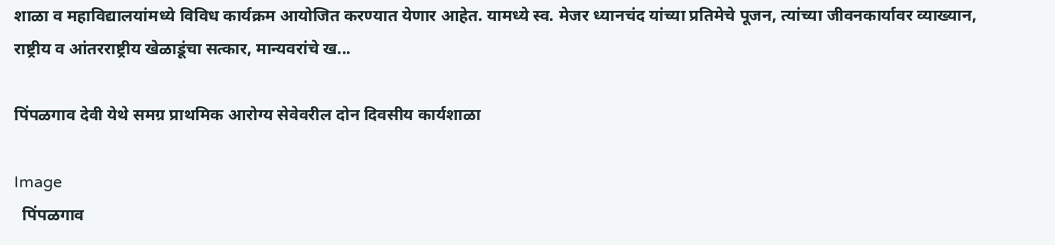शाळा व महाविद्यालयांमध्ये विविध कार्यक्रम आयोजित करण्यात येणार आहेत. यामध्ये स्व. मेजर ध्यानचंद यांच्या प्रतिमेचे पूजन, त्यांच्या जीवनकार्यावर व्याख्यान, राष्ट्रीय व आंतरराष्ट्रीय खेळाडूंचा सत्कार, मान्यवरांचे ख...

पिंपळगाव देवी येथे समग्र प्राथमिक आरोग्य सेवेवरील दोन दिवसीय कार्यशाळा

Image
  पिंपळगाव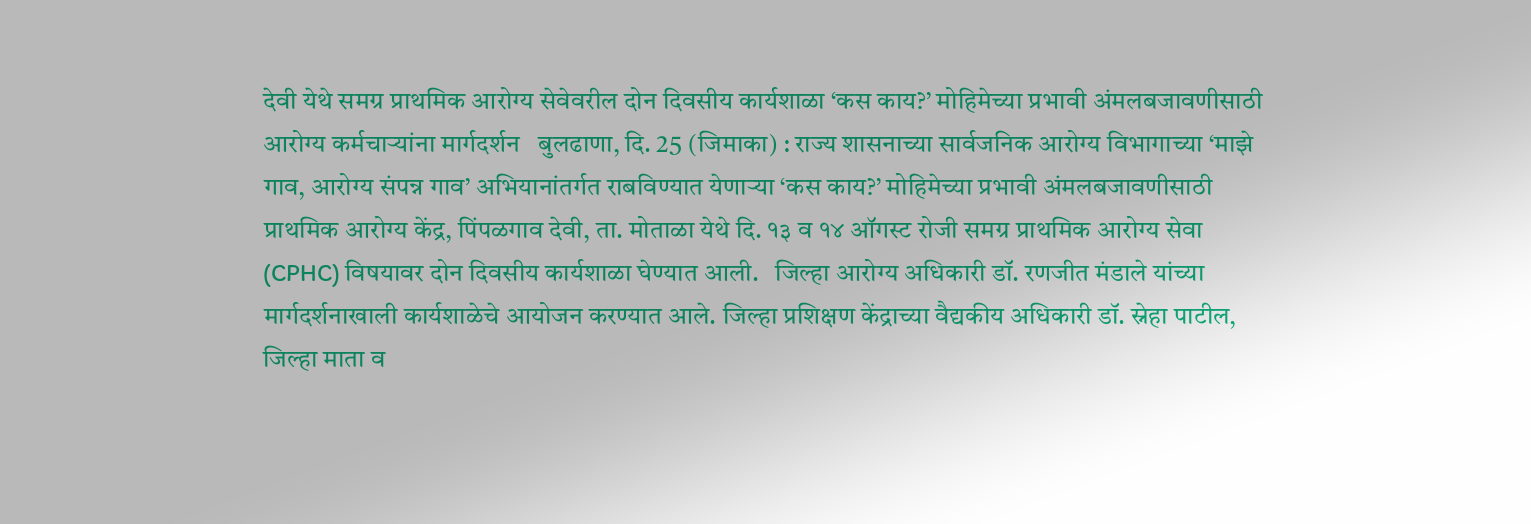देवी येथे समग्र प्राथमिक आरोग्य सेवेवरील दोन दिवसीय कार्यशाळा ‘कस काय?’ मोहिमेच्या प्रभावी अंमलबजावणीसाठी आरोग्य कर्मचाऱ्यांना मार्गदर्शन   बुलढाणा, दि. 25 (जिमाका) : राज्य शासनाच्या सार्वजनिक आरोग्य विभागाच्या ‘माझे गाव, आरोग्य संपन्न गाव’ अभियानांतर्गत राबविण्यात येणाऱ्या ‘कस काय?’ मोहिमेच्या प्रभावी अंमलबजावणीसाठी प्राथमिक आरोग्य केंद्र, पिंपळगाव देवी, ता. मोताळा येथे दि. १३ व १४ ऑगस्ट रोजी समग्र प्राथमिक आरोग्य सेवा (CPHC) विषयावर दोन दिवसीय कार्यशाळा घेण्यात आली.   जिल्हा आरोग्य अधिकारी डॉ. रणजीत मंडाले यांच्या मार्गदर्शनाखाली कार्यशाळेचे आयोजन करण्यात आले. जिल्हा प्रशिक्षण केंद्राच्या वैद्यकीय अधिकारी डॉ. स्नेहा पाटील, जिल्हा माता व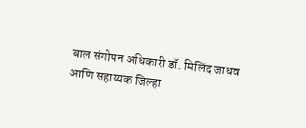बाल संगोपन अधिकारी डॉ. मिलिंद जाधव आणि सहाय्यक जिल्हा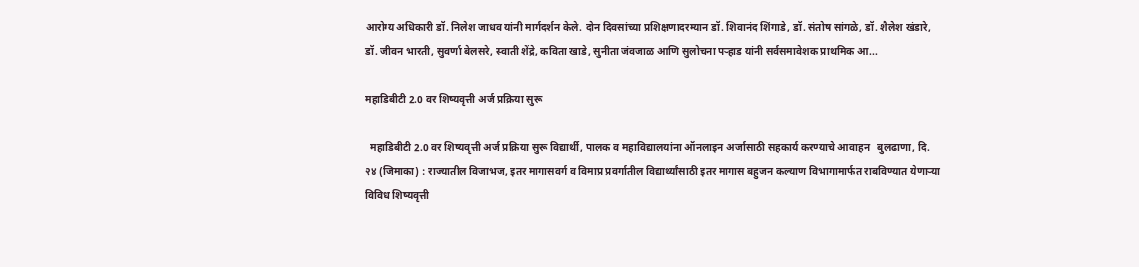आरोग्य अधिकारी डॉ. निलेश जाधव यांनी मार्गदर्शन केले. दोन दिवसांच्या प्रशिक्षणादरम्यान डॉ. शिवानंद शिंगाडे, डॉ. संतोष सांगळे, डॉ. शैलेश खंडारे, डॉ. जीवन भारती, सुवर्णा बेलसरे, स्वाती शेंद्रे, कविता खाडे, सुनीता जंवजाळ आणि सुलोचना पऱ्हाड यांनी सर्वसमावेशक प्राथमिक आ...

महाडिबीटी 2.0 वर शिष्यवृत्ती अर्ज प्रक्रिया सुरू

  महाडिबीटी 2.0 वर शिष्यवृत्ती अर्ज प्रक्रिया सुरू विद्यार्थी, पालक व महाविद्यालयांना ऑनलाइन अर्जासाठी सहकार्य करण्याचे आवाहन   बुलढाणा, दि. २४ (जिमाका) : राज्यातील विजाभज, इतर मागासवर्ग व विमाप्र प्रवर्गातील विद्यार्थ्यांसाठी इतर मागास बहुजन कल्याण विभागामार्फत राबविण्यात येणाऱ्या विविध शिष्यवृत्ती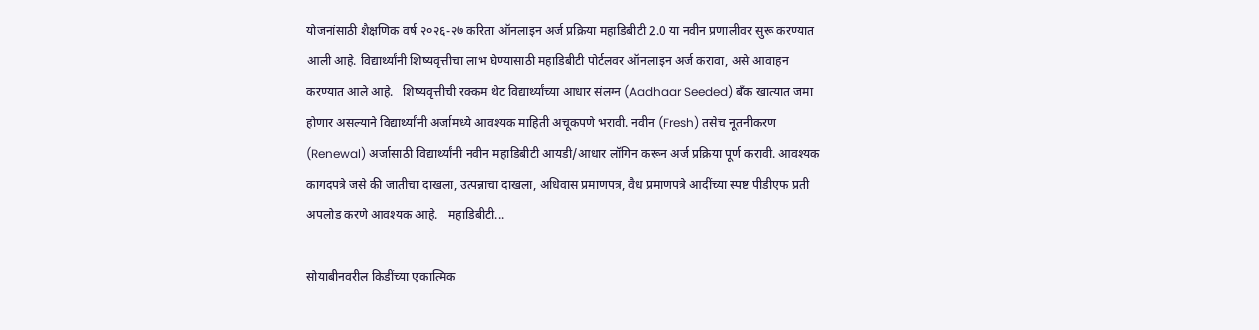योजनांसाठी शैक्षणिक वर्ष २०२६-२७ करिता ऑनलाइन अर्ज प्रक्रिया महाडिबीटी 2.0 या नवीन प्रणालीवर सुरू करण्यात आली आहे. विद्यार्थ्यांनी शिष्यवृत्तीचा लाभ घेण्यासाठी महाडिबीटी पोर्टलवर ऑनलाइन अर्ज करावा, असे आवाहन करण्यात आले आहे.   शिष्यवृत्तीची रक्कम थेट विद्यार्थ्यांच्या आधार संलग्न (Aadhaar Seeded) बँक खात्यात जमा होणार असल्याने विद्यार्थ्यांनी अर्जामध्ये आवश्यक माहिती अचूकपणे भरावी. नवीन (Fresh) तसेच नूतनीकरण (Renewal) अर्जासाठी विद्यार्थ्यांनी नवीन महाडिबीटी आयडी/आधार लॉगिन करून अर्ज प्रक्रिया पूर्ण करावी. आवश्यक कागदपत्रे जसे की जातीचा दाखला, उत्पन्नाचा दाखला, अधिवास प्रमाणपत्र, वैध प्रमाणपत्रे आदींच्या स्पष्ट पीडीएफ प्रती अपलोड करणे आवश्यक आहे.   महाडिबीटी...

सोयाबीनवरील किडींच्या एकात्मिक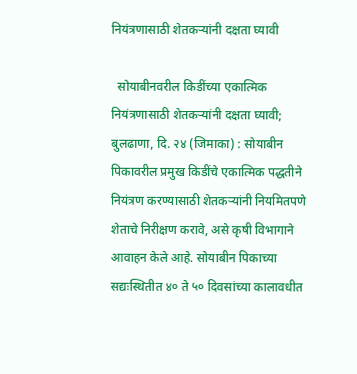नियंत्रणासाठी शेतकऱ्यांनी दक्षता घ्यावी

  सोयाबीनवरील किडींच्या एकात्मिक नियंत्रणासाठी शेतकऱ्यांनी दक्षता घ्यावी;   बुलढाणा, दि. २४ (जिमाका) : सोयाबीन पिकावरील प्रमुख किडींचे एकात्मिक पद्धतीने नियंत्रण करण्यासाठी शेतकऱ्यांनी नियमितपणे शेताचे निरीक्षण करावे, असे कृषी विभागाने आवाहन केले आहे. सोयाबीन पिकाच्या सद्यःस्थितीत ४० ते ५० दिवसांच्या कालावधीत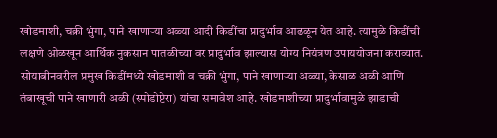खोडमाशी, चक्री भुंगा, पाने खाणाऱ्या अळ्या आदी किडींचा प्रादुर्भाव आढळून येत आहे. त्यामुळे किडींची लक्षणे ओळखून आर्थिक नुकसान पातळीच्या वर प्रादुर्भाव झाल्यास योग्य नियंत्रण उपाययोजना कराव्यात.   सोयाबीनवरील प्रमुख किडींमध्ये खोडमाशी व चक्री भुंगा, पाने खाणाऱ्या अळ्या, केसाळ अळी आणि तंबाखूची पाने खाणारी अळी (स्पोडोप्टेरा) यांचा समावेश आहे. खोडमाशीच्या प्रादुर्भावामुळे झाडाची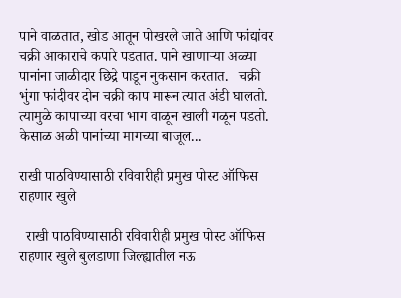पाने वाळतात, खोड आतून पोखरले जाते आणि फांद्यांवर चक्री आकाराचे कपारे पडतात. पाने खाणाऱ्या अळ्या पानांना जाळीदार छिद्रे पाडून नुकसान करतात.   चक्री भुंगा फांदीवर दोन चक्री काप मारून त्यात अंडी घालतो. त्यामुळे कापाच्या वरचा भाग वाळून खाली गळून पडतो. केसाळ अळी पानांच्या मागच्या बाजूल...

राखी पाठविण्यासाठी रविवारीही प्रमुख पोस्ट ऑफिस राहणार खुले

  राखी पाठविण्यासाठी रविवारीही प्रमुख पोस्ट ऑफिस राहणार खुले बुलडाणा जिल्ह्यातील नऊ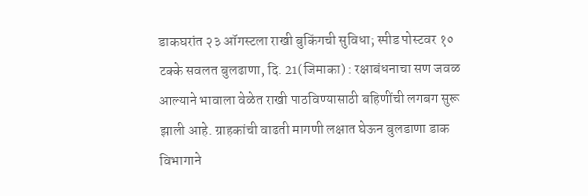डाकघरांत २३ ऑगस्टला राखी बुकिंगची सुविधा; स्पीड पोस्टवर १० टक्के सवलत बुलढाणा, दि. 21(जिमाका) : रक्षाबंधनाचा सण जवळ आल्याने भावाला वेळेत राखी पाठविण्यासाठी बहिणींची लगबग सुरू झाली आहे. ग्राहकांची वाढती मागणी लक्षात घेऊन बुलडाणा डाक विभागाने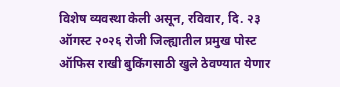विशेष व्यवस्था केली असून, रविवार, दि. २३ ऑगस्ट २०२६ रोजी जिल्ह्यातील प्रमुख पोस्ट ऑफिस राखी बुकिंगसाठी खुले ठेवण्यात येणार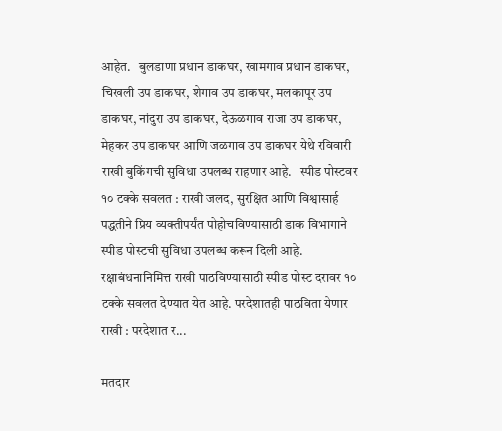आहेत.   बुलडाणा प्रधान डाकघर, खामगाव प्रधान डाकघर, चिखली उप डाकघर, शेगाव उप डाकघर, मलकापूर उप डाकघर, नांदुरा उप डाकघर, देऊळगाव राजा उप डाकघर, मेहकर उप डाकघर आणि जळगाव उप डाकघर येथे रविवारी राखी बुकिंगची सुविधा उपलब्ध राहणार आहे.   स्पीड पोस्टवर १० टक्के सवलत : राखी जलद, सुरक्षित आणि विश्वासार्ह पद्धतीने प्रिय व्यक्तीपर्यंत पोहोचविण्यासाठी डाक विभागाने स्पीड पोस्टची सुविधा उपलब्ध करून दिली आहे. रक्षाबंधनानिमित्त राखी पाठविण्यासाठी स्पीड पोस्ट दरावर १० टक्के सवलत देण्यात येत आहे. परदेशातही पाठविता येणार राखी : परदेशात र...

मतदार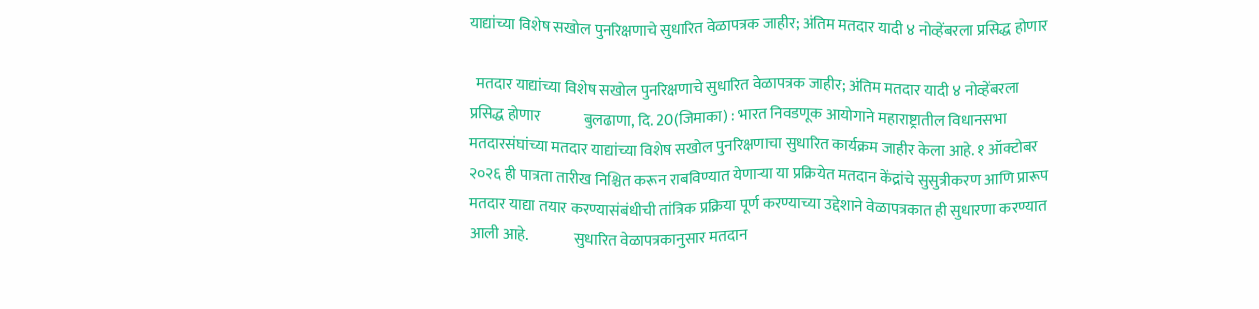याद्यांच्या विशेष सखोल पुनरिक्षणाचे सुधारित वेळापत्रक जाहीर; अंतिम मतदार यादी ४ नोव्हेंबरला प्रसिद्ध होणार

  मतदार याद्यांच्या विशेष सखोल पुनरिक्षणाचे सुधारित वेळापत्रक जाहीर; अंतिम मतदार यादी ४ नोव्हेंबरला प्रसिद्ध होणार              बुलढाणा, दि. 20(जिमाका) : भारत निवडणूक आयोगाने महाराष्ट्रातील विधानसभा मतदारसंघांच्या मतदार याद्यांच्या विशेष सखोल पुनरिक्षणाचा सुधारित कार्यक्रम जाहीर केला आहे. १ ऑक्टोबर २०२६ ही पात्रता तारीख निश्चित करून राबविण्यात येणाऱ्या या प्रक्रियेत मतदान केंद्रांचे सुसुत्रीकरण आणि प्रारूप मतदार याद्या तयार करण्यासंबंधीची तांत्रिक प्रक्रिया पूर्ण करण्याच्या उद्देशाने वेळापत्रकात ही सुधारणा करण्यात आली आहे.               सुधारित वेळापत्रकानुसार मतदान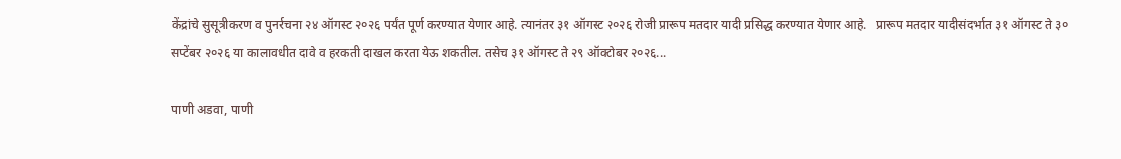केंद्रांचे सुसूत्रीकरण व पुनर्रचना २४ ऑगस्ट २०२६ पर्यंत पूर्ण करण्यात येणार आहे. त्यानंतर ३१ ऑगस्ट २०२६ रोजी प्रारूप मतदार यादी प्रसिद्ध करण्यात येणार आहे.   प्रारूप मतदार यादीसंदर्भात ३१ ऑगस्ट ते ३० सप्टेंबर २०२६ या कालावधीत दावे व हरकती दाखल करता येऊ शकतील. तसेच ३१ ऑगस्ट ते २९ ऑक्टोबर २०२६...

पाणी अडवा, पाणी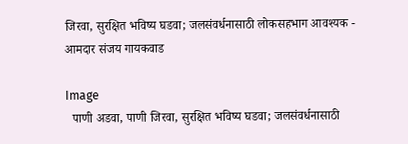जिरवा, सुरक्षित भविष्य घडवा; जलसंवर्धनासाठी लोकसहभाग आवश्यक - आमदार संजय गायकवाड

Image
  पाणी अडवा, पाणी जिरवा, सुरक्षित भविष्य घडवा; जलसंवर्धनासाठी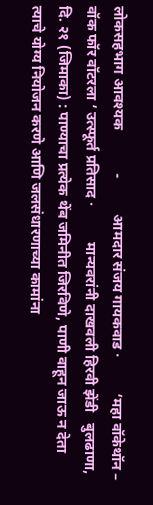लोकसहभाग आवश्यक            -          आमदार संजय गायकवाड ·          ‘महा वॉकेथॉन – वॉक फॉर वॉटरला ’ उत्स्फूर्त प्रतिसाद ·          मान्यवरांनी दाखवली हिरवी झेंडी   बुलढाणा, दि. २१ (जिमाका) : पाण्याचा प्रत्येक थेंब जमिनीत जिरविणे, पाणी वाहून जाऊ न देता त्याचे योग्य नियोजन करणे आणि जलसंधारणाच्या कामांना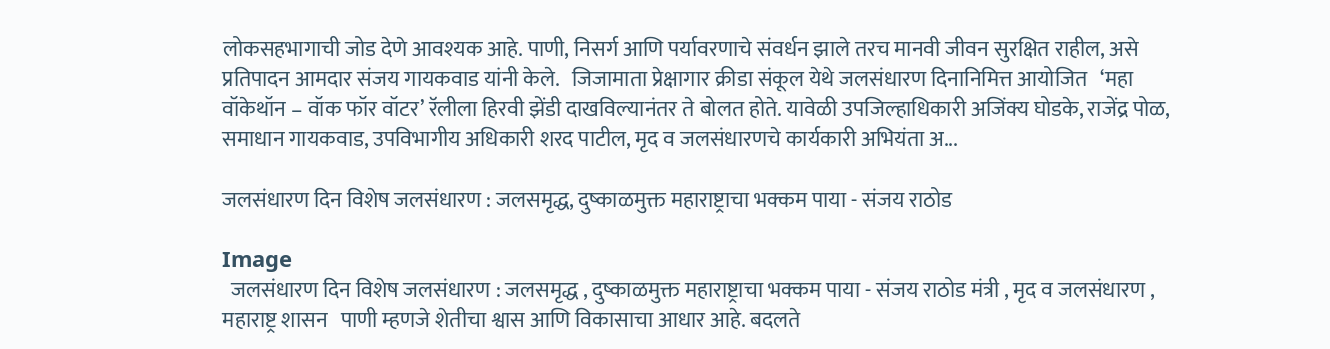लोकसहभागाची जोड देणे आवश्यक आहे. पाणी, निसर्ग आणि पर्यावरणाचे संवर्धन झाले तरच मानवी जीवन सुरक्षित राहील, असे प्रतिपादन आमदार संजय गायकवाड यांनी केले.   जिजामाता प्रेक्षागार क्रीडा संकूल येथे जलसंधारण दिनानिमित्त आयोजित   ‘महा वॉकेथॉन – वॉक फॉर वॉटर’ रॅलीला हिरवी झेंडी दाखविल्यानंतर ते बोलत होते. यावेळी उपजिल्हाधिकारी अजिंक्य घोडके, राजेंद्र पोळ, समाधान गायकवाड, उपविभागीय अधिकारी शरद पाटील, मृद व जलसंधारणचे कार्यकारी अभियंता अ...

जलसंधारण दिन विशेष जलसंधारण : जलसमृद्ध, दुष्काळमुक्त महाराष्ट्राचा भक्कम पाया - संजय राठोड

Image
  जलसंधारण दिन विशेष जलसंधारण : जलसमृद्ध , दुष्काळमुक्त महाराष्ट्राचा भक्कम पाया - संजय राठोड मंत्री , मृद व जलसंधारण , महाराष्ट्र शासन   पाणी म्हणजे शेतीचा श्वास आणि विकासाचा आधार आहे. बदलते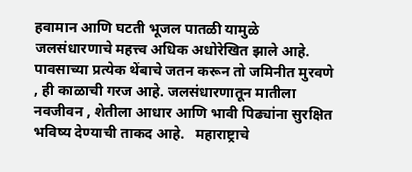हवामान आणि घटती भूजल पातळी यामुळे जलसंधारणाचे महत्त्व अधिक अधोरेखित झाले आहे. पावसाच्या प्रत्येक थेंबाचे जतन करून तो जमिनीत मुरवणे , ही काळाची गरज आहे. जलसंधारणातून मातीला नवजीवन , शेतीला आधार आणि भावी पिढ्यांना सुरक्षित भविष्य देण्याची ताकद आहे.   महाराष्ट्राचे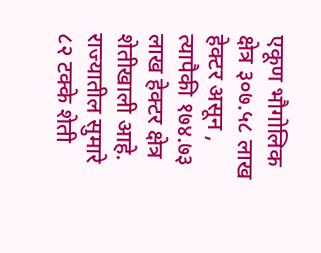एकूण भौगोलिक क्षेत्र ३०७.५८ लाख हेक्टर असून , त्यापैकी १७४.७३ लाख हेक्टर क्षेत्र शेतीखाली आहे. राज्यातील सुमारे ८२ टक्के शेती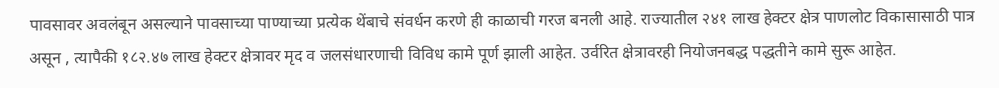पावसावर अवलंबून असल्याने पावसाच्या पाण्याच्या प्रत्येक थेंबाचे संवर्धन करणे ही काळाची गरज बनली आहे. राज्यातील २४१ लाख हेक्टर क्षेत्र पाणलोट विकासासाठी पात्र असून , त्यापैकी १८२.४७ लाख हेक्टर क्षेत्रावर मृद व जलसंधारणाची विविध कामे पूर्ण झाली आहेत. उर्वरित क्षेत्रावरही नियोजनबद्ध पद्धतीने कामे सुरू आहेत.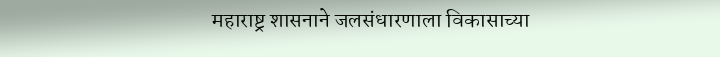महाराष्ट्र शासनाने जलसंधारणाला विकासाच्या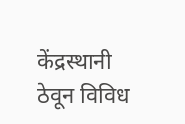केंद्रस्थानी ठेवून विविध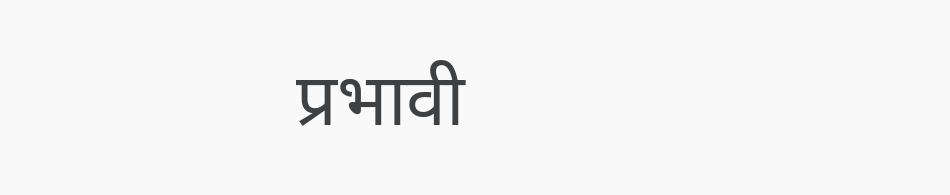प्रभावी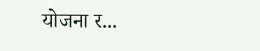योजना र...